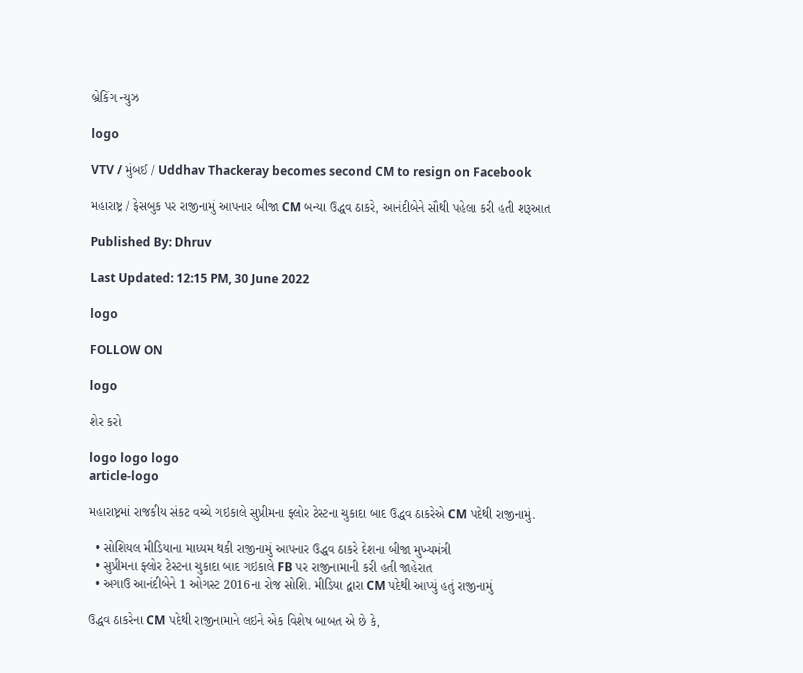બ્રેકિંગ ન્યુઝ

logo

VTV / મુંબઈ / Uddhav Thackeray becomes second CM to resign on Facebook

મહારાષ્ટ્ર / ફેસબુક પર રાજીનામું આપનાર બીજા CM બન્યા ઉદ્ધવ ઠાકરે, આનંદીબેને સૌથી પહેલા કરી હતી શરૂઆત

Published By: Dhruv

Last Updated: 12:15 PM, 30 June 2022

logo

FOLLOW ON

logo

શેર કરો

logo logo logo
article-logo

મહારાષ્ટ્રમાં રાજકીય સંકટ વચ્ચે ગઇકાલે સુપ્રીમના ફ્લોર ટેસ્ટના ચુકાદા બાદ ઉદ્ધવ ઠાકરેએ CM પદેથી રાજીનામું.

  • સોશિયલ મીડિયાના માધ્યમ થકી રાજીનામું આપનાર ઉદ્ધવ ઠાકરે દેશના બીજા મુખ્યમંત્રી
  • સુપ્રીમના ફ્લોર ટેસ્ટના ચુકાદા બાદ ગઇકાલે FB પર રાજીનામાની કરી હતી જાહેરાત
  • અગાઉ આનંદીબેને 1 ઓગસ્ટ 2016ના રોજ સોશિ. મીડિયા દ્વારા CM પદેથી આપ્યું હતું રાજીનામું

ઉદ્ધવ ઠાકરેના CM પદેથી રાજીનામાને લઇને એક વિશેષ બાબત એ છે કે,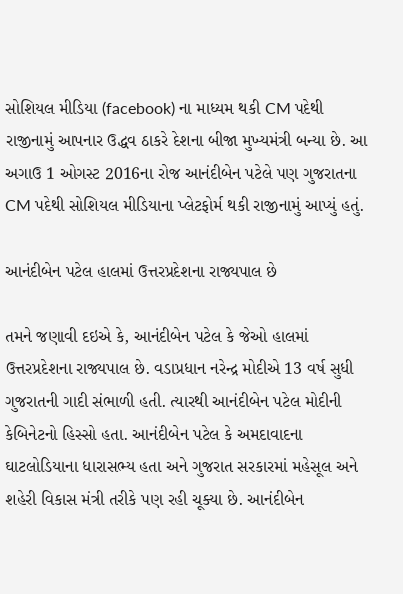સોશિયલ મીડિયા (facebook) ના માધ્યમ થકી CM પદેથી રાજીનામું આપનાર ઉદ્ધવ ઠાકરે દેશના બીજા મુખ્યમંત્રી બન્યા છે. આ અગાઉ 1 ઓગસ્ટ 2016ના રોજ આનંદીબેન પટેલે પણ ગુજરાતના CM પદેથી સોશિયલ મીડિયાના પ્લેટફોર્મ થકી રાજીનામું આપ્યું હતું.

આનંદીબેન પટેલ હાલમાં ઉત્તરપ્રદેશના રાજ્યપાલ છે

તમને જણાવી દઇએ કે, આનંદીબેન પટેલ કે જેઓ હાલમાં ઉત્તરપ્રદેશના રાજ્યપાલ છે. વડાપ્રધાન નરેન્દ્ર મોદીએ 13 વર્ષ સુધી ગુજરાતની ગાદી સંભાળી હતી. ત્યારથી આનંદીબેન પટેલ મોદીની કેબિનેટનો હિસ્સો હતા. આનંદીબેન પટેલ કે અમદાવાદના ઘાટલોડિયાના ધારાસભ્ય હતા અને ગુજરાત સરકારમાં મહેસૂલ અને શહેરી વિકાસ મંત્રી તરીકે પણ રહી ચૂક્યા છે. આનંદીબેન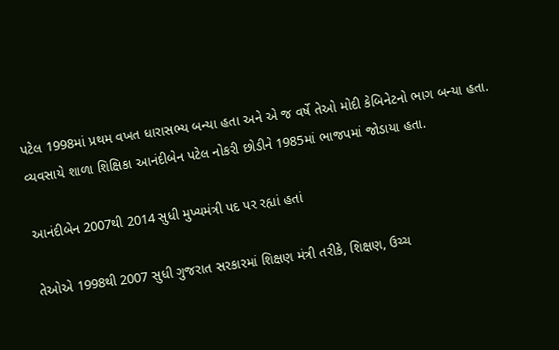પટેલ 1998માં પ્રથમ વખત ધારાસભ્ય બન્યા હતા અને એ જ વર્ષે તેઓ મોદી કેબિનેટનો ભાગ બન્યા હતા. વ્યવસાયે શાળા શિક્ષિકા આનંદીબેન પટેલ નોકરી છોડીને 1985માં ભાજપમાં જોડાયા હતા.

આનંદીબેન 2007થી 2014 સુધી મુખ્યમંત્રી પદ પર રહ્યાં હતાં

તેઓએ 1998થી 2007 સુધી ગુજરાત સરકારમાં શિક્ષણ મંત્રી તરીકે, શિક્ષણ, ઉચ્ચ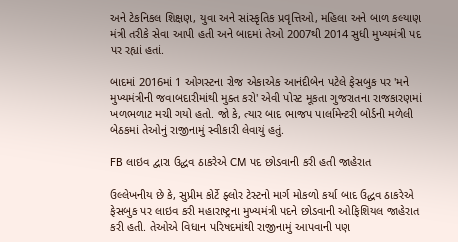અને ટેકનિકલ શિક્ષણ, યુવા અને સાંસ્કૃતિક પ્રવૃત્તિઓ, મહિલા અને બાળ કલ્યાણ મંત્રી તરીકે સેવા આપી હતી અને બાદમાં તેઓ 2007થી 2014 સુધી મુખ્યમંત્રી પદ પર રહ્યાં હતાં.

બાદમાં 2016માં 1 ઓગસ્ટના રોજ એકાએક આનંદીબેન પટેલે ફેસબુક પર 'મને મુખ્યમંત્રીની જવાબદારીમાંથી મુક્ત કરો' એવી પોસ્ટ મૂકતા ગુજરાતના રાજકારણમાં ખળભળાટ મચી ગયો હતો. જો કે, ત્યાર બાદ ભાજપ પાર્લામેન્ટરી બોર્ડની મળેલી બેઠકમાં તેઓનું રાજીનામું સ્વીકારી લેવાયું હતું.

FB લાઇવ દ્વારા ઉદ્ધવ ઠાકરેએ CM પદ છોડવાની કરી હતી જાહેરાત

ઉલ્લેખનીય છે કે, સુપ્રીમ કોર્ટે ફ્લોર ટેસ્ટનો માર્ગ મોકળો કર્યા બાદ ઉદ્ધવ ઠાકરેએ ફેસબુક પર લાઇવ કરી મહારાષ્ટ્રના મુખ્યમંત્રી પદને છોડવાની ઓફિશિયલ જાહેરાત કરી હતી. તેઓએ વિધાન પરિષદમાંથી રાજીનામું આપવાની પણ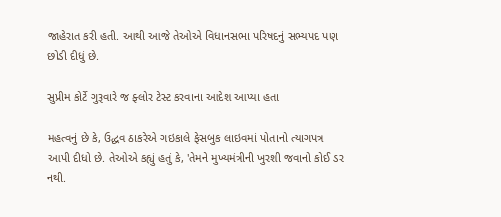જાહેરાત કરી હતી. આથી આજે તેઓએ વિધાનસભા પરિષદનું સભ્યપદ પણ છોડી દીધું છે.

સુપ્રીમ કોર્ટે ગુરૂવારે જ ફ્લોર ટેસ્ટ કરવાના આદેશ આપ્યા હતા

મહત્વનું છે કે, ઉદ્ધવ ઠાકરેએ ગઇકાલે ફેસબુક લાઇવમાં પોતાનો ત્યાગપત્ર આપી દીધો છે. તેઓએ કહ્યું હતું કે, 'તેમને મુખ્યમંત્રીની ખુરશી જવાનો કોઈ ડર નથી.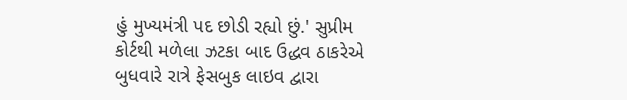હું મુખ્યમંત્રી પદ છોડી રહ્યો છું.' સુપ્રીમ કોર્ટથી મળેલા ઝટકા બાદ ઉદ્ધવ ઠાકરેએ બુધવારે રાત્રે ફેસબુક લાઇવ દ્વારા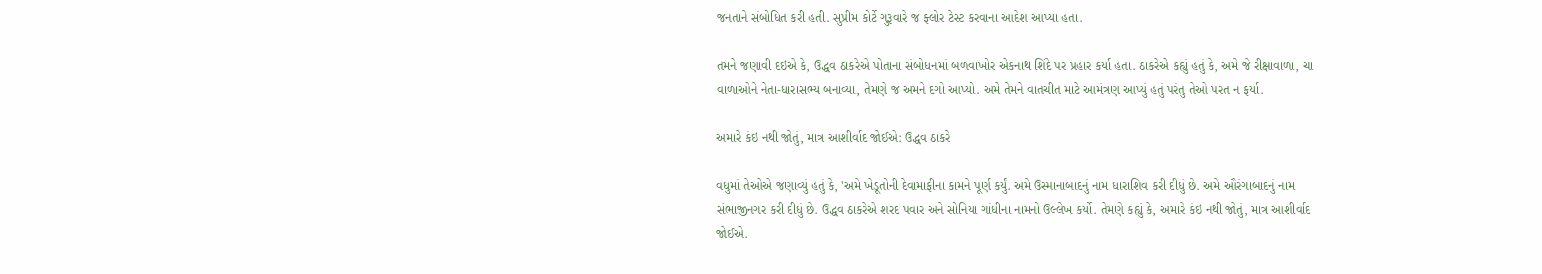જનતાને સંબોધિત કરી હતી. સુપ્રીમ કોર્ટે ગુરૂવારે જ ફ્લોર ટેસ્ટ કરવાના આદેશ આપ્યા હતા.

તમને જણાવી દઇએ કે, ઉદ્ધવ ઠાકરેએ પોતાના સંબોધનમાં બળવાખોર એકનાથ શિંદે પર પ્રહાર કર્યા હતા. ઠાકરેએ કહ્યું હતું કે, અમે જે રીક્ષાવાળા, ચા વાળાઓને નેતા-ધારાસભ્ય બનાવ્યા, તેમણે જ અમને દગો આપ્યો. અમે તેમને વાતચીત માટે આમંત્રણ આપ્યું હતું પરંતુ તેઓ પરત ન ફર્યા.

અમારે કંઇ નથી જોતું, માત્ર આશીર્વાદ જોઈએ: ઉદ્ધવ ઠાકરે

વધુમાં તેઓએ જણાવ્યું હતું કે, 'અમે ખેડૂતોની દેવામાફીના કામને પૂર્ણ કર્યું. અમે ઉસ્માનાબાદનું નામ ધારાશિવ કરી દીધું છે. અમે ઔરંગાબાદનું નામ સંભાજીનગર કરી દીધું છે. ઉદ્ધવ ઠાકરેએ શરદ પવાર અને સોનિયા ગાંધીના નામનો ઉલ્લેખ કર્યો. તેમણે કહ્યું કે, અમારે કંઇ નથી જોતું, માત્ર આશીર્વાદ જોઈએ.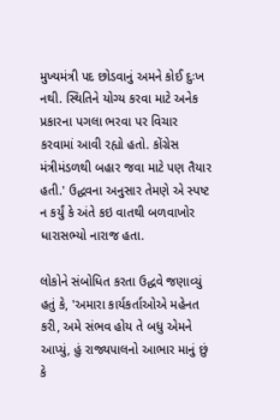મુખ્યમંત્રી પદ છોડવાનું અમને કોઈ દુઃખ નથી. સ્થિતિને યોગ્ય કરવા માટે અનેક પ્રકારના પગલા ભરવા પર વિચાર કરવામાં આવી રહ્યો હતો. કોંગ્રેસ મંત્રીમંડળથી બહાર જવા માટે પણ તૈયાર હતી.' ઉદ્ધવના અનુસાર તેમણે એ સ્પષ્ટ ન કર્યું કે અંતે કઇ વાતથી બળવાખોર ધારાસભ્યો નારાજ હતા.

લોકોને સંબોધિત કરતા ઉદ્ધવે જણાવ્યું હતું કે, 'અમારા કાર્યકર્તાઓએ મહેનત કરી, અમે સંભવ હોય તે બધુ એમને આપ્યું, હું રાજ્યપાલનો આભાર માનું છું કે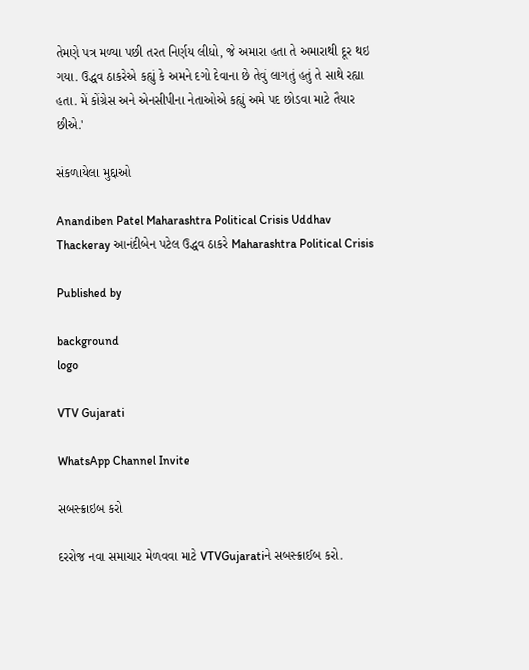તેમણે પત્ર મળ્યા પછી તરત નિર્ણય લીધો, જે અમારા હતા તે અમારાથી દૂર થઇ ગયા. ઉદ્ધવ ઠાકરેએ કહ્યું કે અમને દગો દેવાના છે તેવું લાગતું હતું તે સાથે રહ્યા હતા. મેં કોંગ્રેસ અને એનસીપીના નેતાઓએ કહ્યું અમે પદ છોડવા માટે તૈયાર છીએ.'

સંકળાયેલા મુદ્દાઓ

Anandiben Patel Maharashtra Political Crisis Uddhav Thackeray આનંદીબેન પટેલ ઉદ્ધવ ઠાકરે Maharashtra Political Crisis

Published by

background
logo

VTV Gujarati

WhatsApp Channel Invite

સબસ્ક્રાઇબ કરો

દરરોજ નવા સમાચાર મેળવવા માટે VTVGujaratiને સબસ્ક્રાઈબ કરો.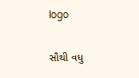logo

સૌથી વધુ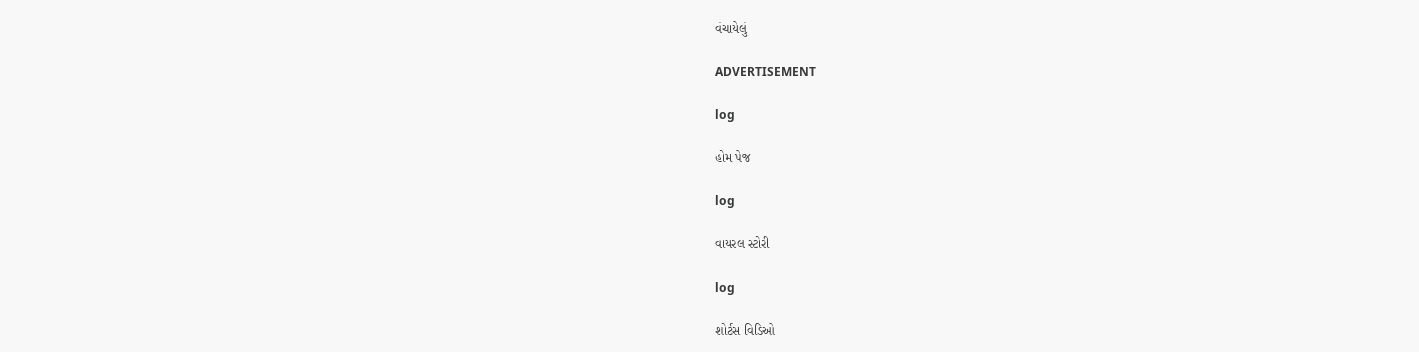વંચાયેલું

ADVERTISEMENT

log

હોમ પેજ

log

વાયરલ સ્ટોરી

log

શોર્ટસ વિડિઓ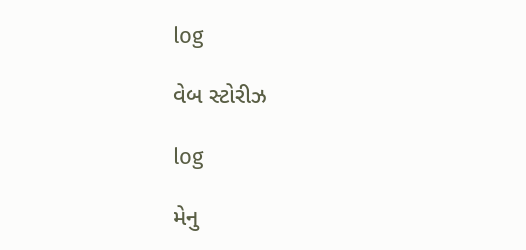log

વેબ સ્ટોરીઝ

log

મેનુ